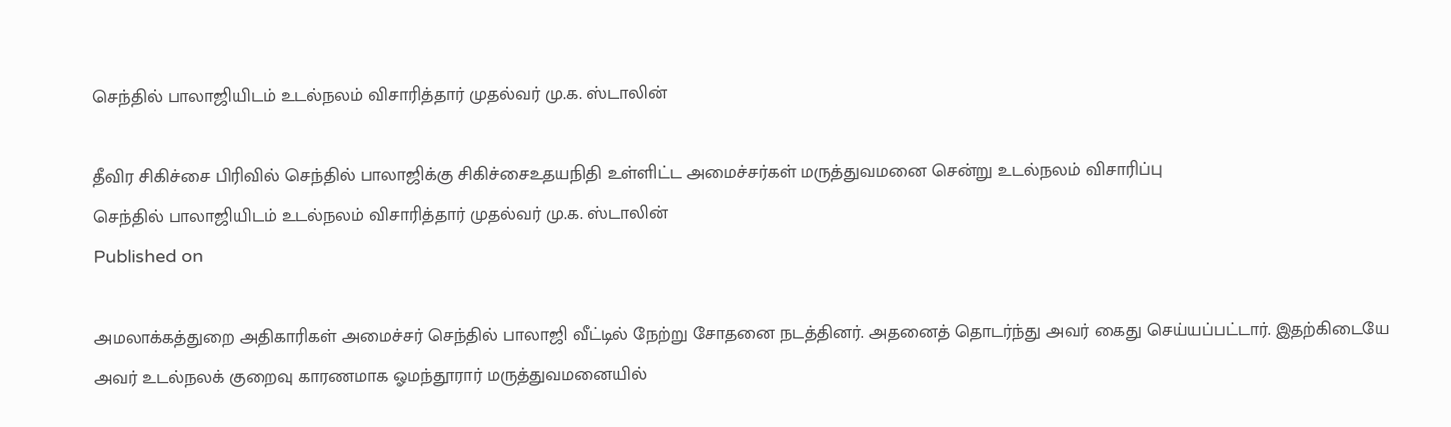செந்தில் பாலாஜியிடம் உடல்நலம் விசாரித்தார் முதல்வர் மு.க. ஸ்டாலின்

தீவிர சிகிச்சை பிரிவில் செந்தில் பாலாஜிக்கு சிகிச்சைஉதயநிதி உள்ளிட்ட அமைச்சர்கள் மருத்துவமனை சென்று உடல்நலம் விசாரிப்பு
செந்தில் பாலாஜியிடம் உடல்நலம் விசாரித்தார் முதல்வர் மு.க. ஸ்டாலின்
Published on

அமலாக்கத்துறை அதிகாரிகள் அமைச்சர் செந்தில் பாலாஜி வீட்டில் நேற்று சோதனை நடத்தினர். அதனைத் தொடர்ந்து அவர் கைது செய்யப்பட்டார். இதற்கிடையே அவர் உடல்நலக் குறைவு காரணமாக ஓமந்தூரார் மருத்துவமனையில்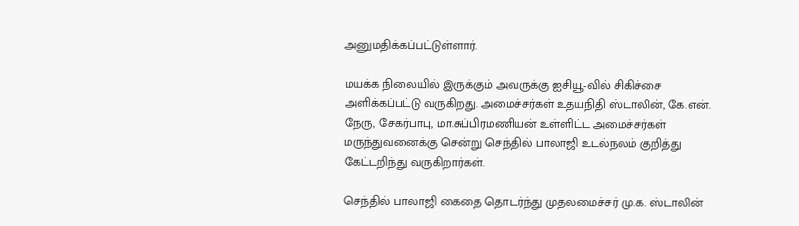அனுமதிக்கப்பட்டுள்ளார்.

மயக்க நிலையில் இருக்கும் அவருக்கு ஐசியூ-வில் சிகிச்சை அளிக்கப்பட்டு வருகிறது. அமைச்சர்கள் உதயநிதி ஸ்டாலின், கே.என். நேரு, சேகர்பாபு, மா.சுப்பிரமணியன் உள்ளிட்ட அமைச்சர்கள் மருந்துவனைக்கு சென்று செந்தில் பாலாஜி உடல்நலம் குறித்து கேட்டறிந்து வருகிறார்கள்.

செந்தில் பாலாஜி கைதை தொடர்ந்து முதலமைச்சர் மு.க. ஸ்டாலின்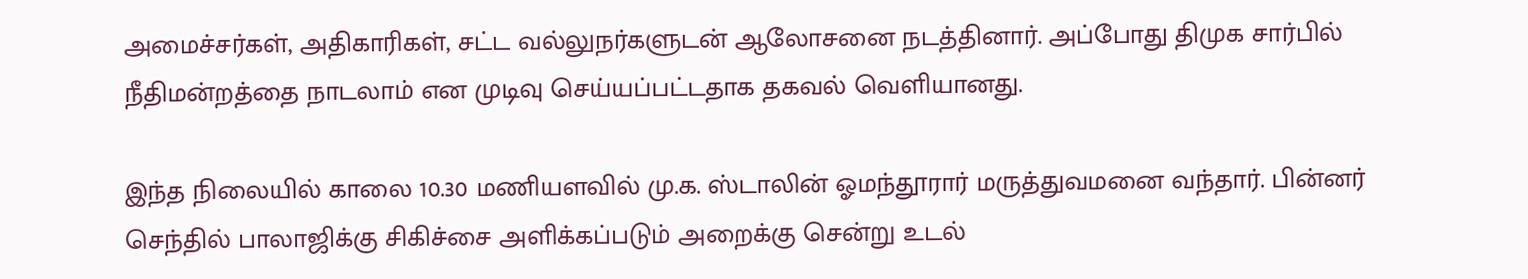அமைச்சர்கள், அதிகாரிகள், சட்ட வல்லுநர்களுடன் ஆலோசனை நடத்தினார். அப்போது திமுக சார்பில் நீதிமன்றத்தை நாடலாம் என முடிவு செய்யப்பட்டதாக தகவல் வெளியானது.

இந்த நிலையில் காலை 10.30 மணியளவில் மு.க. ஸ்டாலின் ஓமந்தூரார் மருத்துவமனை வந்தார். பின்னர் செந்தில் பாலாஜிக்கு சிகிச்சை அளிக்கப்படும் அறைக்கு சென்று உடல்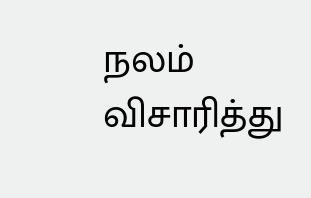நலம் விசாரித்து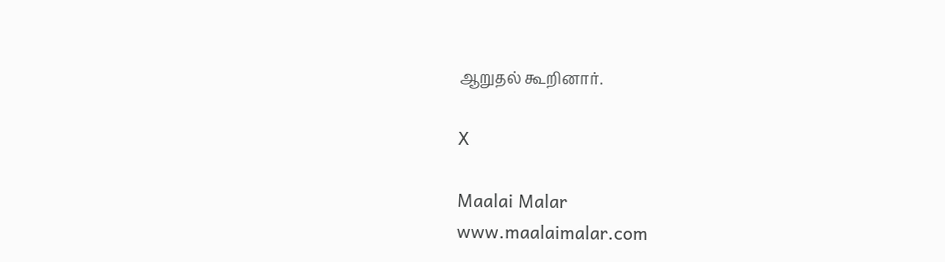ஆறுதல் கூறினார்.

X

Maalai Malar
www.maalaimalar.com